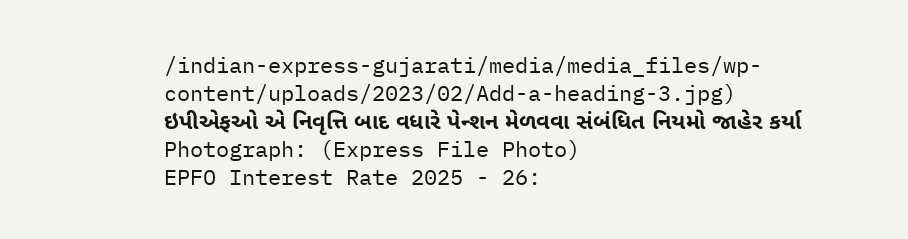/indian-express-gujarati/media/media_files/wp-content/uploads/2023/02/Add-a-heading-3.jpg)
ઇપીએફઓ એ નિવૃત્તિ બાદ વધારે પેન્શન મેળવવા સંબંધિત નિયમો જાહેર કર્યા Photograph: (Express File Photo)
EPFO Interest Rate 2025 - 26: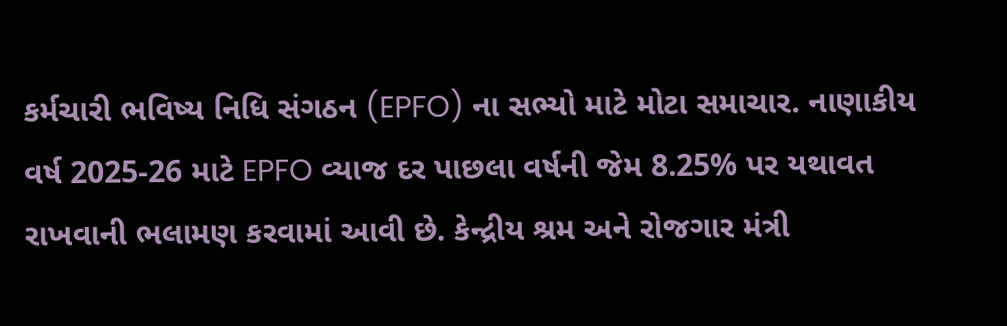કર્મચારી ભવિષ્ય નિધિ સંગઠન (EPFO) ના સભ્યો માટે મોટા સમાચાર. નાણાકીય વર્ષ 2025-26 માટે EPFO વ્યાજ દર પાછલા વર્ષની જેમ 8.25% પર યથાવત રાખવાની ભલામણ કરવામાં આવી છે. કેન્દ્રીય શ્રમ અને રોજગાર મંત્રી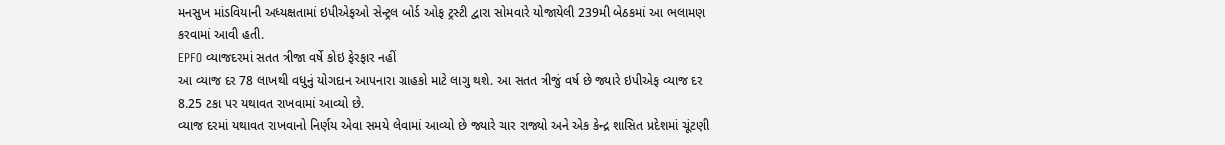મનસુખ માંડવિયાની અધ્યક્ષતામાં ઇપીએફઓ સેન્ટ્રલ બોર્ડ ઓફ ટ્રસ્ટી દ્વારા સોમવારે યોજાયેલી 239મી બેઠકમાં આ ભલામણ કરવામાં આવી હતી.
EPFO વ્યાજદરમાં સતત ત્રીજા વર્ષે કોઇ ફેરફાર નહીં
આ વ્યાજ દર 78 લાખથી વધુનું યોગદાન આપનારા ગ્રાહકો માટે લાગુ થશે. આ સતત ત્રીજું વર્ષ છે જ્યારે ઇપીએફ વ્યાજ દર 8.25 ટકા પર યથાવત રાખવામાં આવ્યો છે.
વ્યાજ દરમાં યથાવત રાખવાનો નિર્ણય એવા સમયે લેવામાં આવ્યો છે જ્યારે ચાર રાજ્યો અને એક કેન્દ્ર શાસિત પ્રદેશમાં ચૂંટણી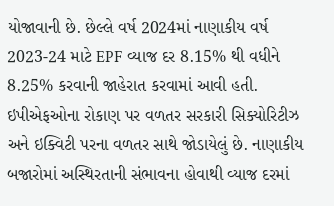યોજાવાની છે. છેલ્લે વર્ષ 2024માં નાણાકીય વર્ષ 2023-24 માટે EPF વ્યાજ દર 8.15% થી વધીને 8.25% કરવાની જાહેરાત કરવામાં આવી હતી.
ઇપીએફઓના રોકાણ પર વળતર સરકારી સિક્યોરિટીઝ અને ઇક્વિટી પરના વળતર સાથે જોડાયેલું છે. નાણાકીય બજારોમાં અસ્થિરતાની સંભાવના હોવાથી વ્યાજ દરમાં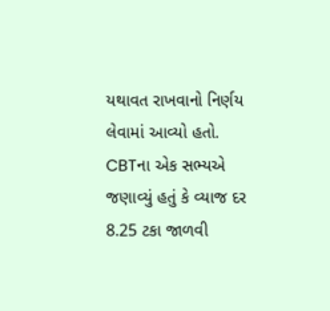યથાવત રાખવાનો નિર્ણય લેવામાં આવ્યો હતો.
CBTના એક સભ્યએ જણાવ્યું હતું કે વ્યાજ દર 8.25 ટકા જાળવી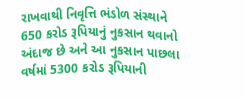રાખવાથી નિવૃત્તિ ભંડોળ સંસ્થાને 650 કરોડ રૂપિયાનું નુકસાન થવાનો અંદાજ છે અને આ નુકસાન પાછલા વર્ષમાં 5300 કરોડ રૂપિયાની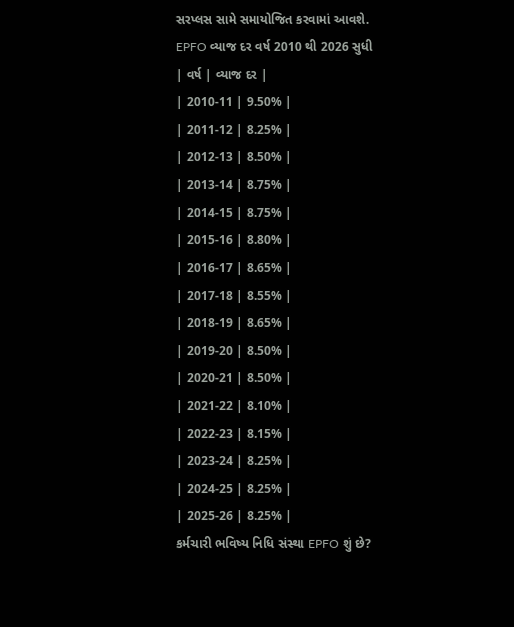સરપ્લસ સામે સમાયોજિત કરવામાં આવશે.
EPFO વ્યાજ દર વર્ષ 2010 થી 2026 સુધી
| વર્ષ | વ્યાજ દર |
| 2010-11 | 9.50% |
| 2011-12 | 8.25% |
| 2012-13 | 8.50% |
| 2013-14 | 8.75% |
| 2014-15 | 8.75% |
| 2015-16 | 8.80% |
| 2016-17 | 8.65% |
| 2017-18 | 8.55% |
| 2018-19 | 8.65% |
| 2019-20 | 8.50% |
| 2020-21 | 8.50% |
| 2021-22 | 8.10% |
| 2022-23 | 8.15% |
| 2023-24 | 8.25% |
| 2024-25 | 8.25% |
| 2025-26 | 8.25% |
કર્મચારી ભવિષ્ય નિધિ સંસ્થા EPFO શું છે?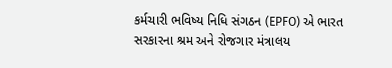કર્મચારી ભવિષ્ય નિધિ સંગઠન (EPFO) એ ભારત સરકારના શ્રમ અને રોજગાર મંત્રાલય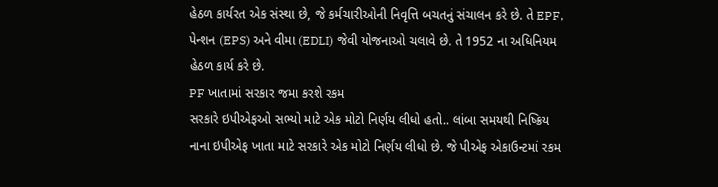હેઠળ કાર્યરત એક સંસ્થા છે, જે કર્મચારીઓની નિવૃત્તિ બચતનું સંચાલન કરે છે. તે EPF, પેન્શન (EPS) અને વીમા (EDLI) જેવી યોજનાઓ ચલાવે છે. તે 1952 ના અધિનિયમ હેઠળ કાર્ય કરે છે.
PF ખાતામાં સરકાર જમા કરશે રકમ
સરકારે ઇપીએફઓ સભ્યો માટે એક મોટો નિર્ણય લીધો હતો.. લાંબા સમયથી નિષ્ક્રિય નાના ઇપીએફ ખાતા માટે સરકારે એક મોટો નિર્ણય લીધો છે. જે પીએફ એકાઉન્ટમાં રકમ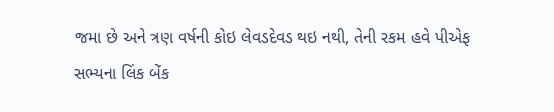જમા છે અને ત્રણ વર્ષની કોઇ લેવડદેવડ થઇ નથી, તેની રકમ હવે પીએફ સભ્યના લિંક બેંક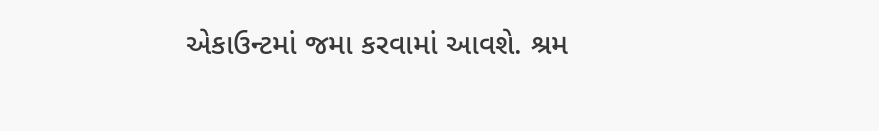એકાઉન્ટમાં જમા કરવામાં આવશે. શ્રમ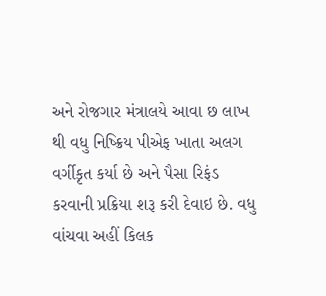અને રોજગાર મંત્રાલયે આવા છ લાખ થી વધુ નિષ્ક્રિય પીએફ ખાતા અલગ વર્ગીકૃત કર્યા છે અને પૈસા રિફંડ કરવાની પ્રક્રિયા શરૂ કરી દેવાઇ છે. વધુ વાંચવા અહીં કિલક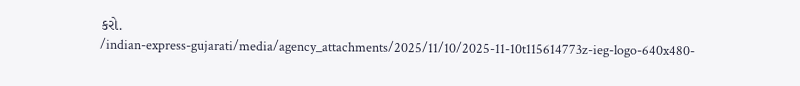કરો.
/indian-express-gujarati/media/agency_attachments/2025/11/10/2025-11-10t115614773z-ieg-logo-640x480-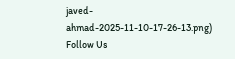javed-ahmad-2025-11-10-17-26-13.png)
Follow Us